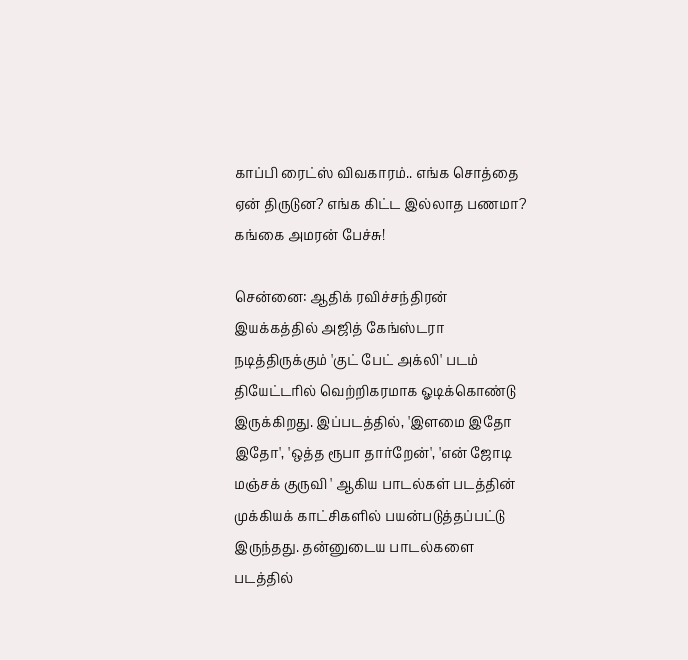காப்பி ரைட்ஸ் விவகாரம்.. எங்க சொத்தை ஏன் திருடுன? எங்க கிட்ட இல்லாத பணமா? கங்கை அமரன் பேச்சு!

சென்னை: ஆதிக் ரவிச்சந்திரன் இயக்கத்தில் அஜித் கேங்ஸ்டரா நடித்திருக்கும் 'குட் பேட் அக்லி' படம் தியேட்டரில் வெற்றிகரமாக ஓடிக்கொண்டு இருக்கிறது. இப்படத்தில், 'இளமை இதோ இதோ', 'ஒத்த ரூபா தார்றேன்', 'என் ஜோடி மஞ்சக் குருவி ' ஆகிய பாடல்கள் படத்தின் முக்கியக் காட்சிகளில் பயன்படுத்தப்பட்டு இருந்தது. தன்னுடைய பாடல்களை படத்தில்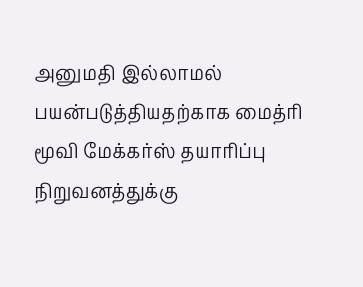அனுமதி இல்லாமல் பயன்படுத்தியதற்காக மைத்ரி மூவி மேக்கர்ஸ் தயாரிப்பு நிறுவனத்துக்கு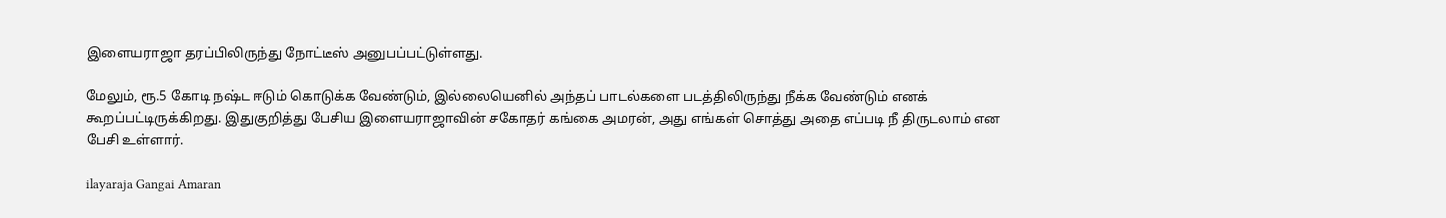இளையராஜா தரப்பிலிருந்து நோட்டீஸ் அனுபப்பட்டுள்ளது.

மேலும், ரூ.5 கோடி நஷ்ட ஈடும் கொடுக்க வேண்டும், இல்லையெனில் அந்தப் பாடல்களை படத்திலிருந்து நீக்க வேண்டும் எனக் கூறப்பட்டிருக்கிறது. இதுகுறித்து பேசிய இளையராஜாவின் சகோதர் கங்கை அமரன், அது எங்கள் சொத்து அதை எப்படி நீ திருடலாம் என பேசி உள்ளார்.

ilayaraja Gangai Amaran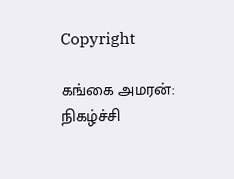Copyright

கங்கை அமரன்: நிகழ்ச்சி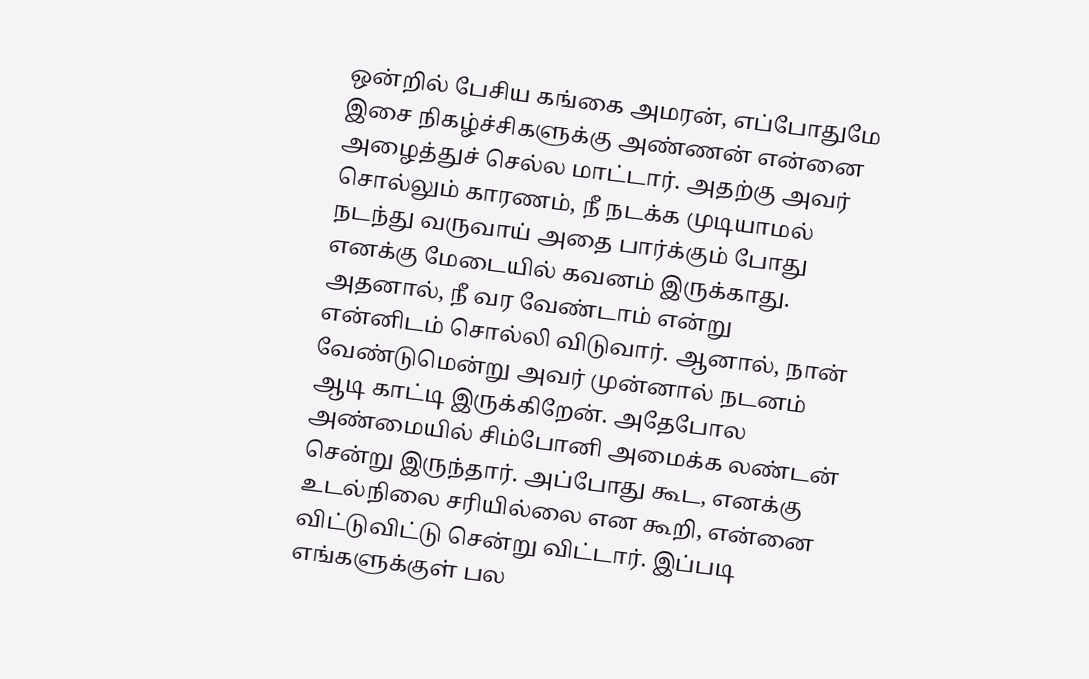ஒன்றில் பேசிய கங்கை அமரன், எப்போதுமே இசை நிகழ்ச்சிகளுக்கு அண்ணன் என்னை அழைத்துச் செல்ல மாட்டார். அதற்கு அவர் சொல்லும் காரணம், நீ நடக்க முடியாமல் நடந்து வருவாய் அதை பார்க்கும் போது எனக்கு மேடையில் கவனம் இருக்காது. அதனால், நீ வர வேண்டாம் என்று என்னிடம் சொல்லி விடுவார். ஆனால், நான் வேண்டுமென்று அவர் முன்னால் நடனம் ஆடி காட்டி இருக்கிறேன். அதேபோல அண்மையில் சிம்போனி அமைக்க லண்டன் சென்று இருந்தார். அப்போது கூட, எனக்கு உடல்நிலை சரியில்லை என கூறி, என்னை விட்டுவிட்டு சென்று விட்டார். இப்படி எங்களுக்குள் பல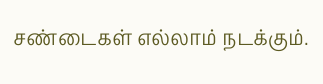சண்டைகள் எல்லாம் நடக்கும்.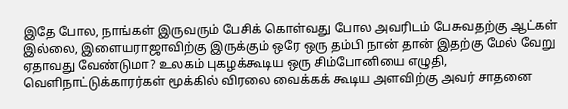இதே போல, நாங்கள் இருவரும் பேசிக் கொள்வது போல அவரிடம் பேசுவதற்கு ஆட்கள் இல்லை, இளையராஜாவிற்கு இருக்கும் ஒரே ஒரு தம்பி நான் தான் இதற்கு மேல் வேறு ஏதாவது வேண்டுமா? உலகம் புகழக்கூடிய ஒரு சிம்போனியை எழுதி, வெளிநாட்டுக்காரர்கள் மூக்கில் விரலை வைக்கக் கூடிய அளவிற்கு அவர் சாதனை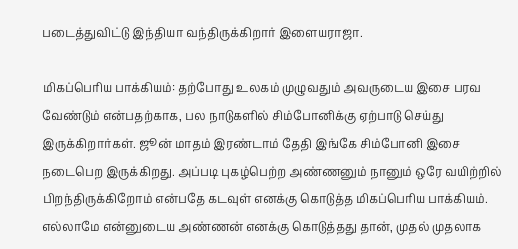படைத்துவிட்டு இந்தியா வந்திருக்கிறார் இளையராஜா.

மிகப்பெரிய பாக்கியம்: தற்போது உலகம் முழுவதும் அவருடைய இசை பரவ வேண்டும் என்பதற்காக, பல நாடுகளில் சிம்போனிக்கு ஏற்பாடு செய்து இருக்கிறார்கள். ஜூன் மாதம் இரண்டாம் தேதி இங்கே சிம்போனி இசை நடைபெற இருக்கிறது. அப்படி புகழ்பெற்ற அண்ணனும் நானும் ஒரே வயிற்றில் பிறந்திருக்கிறோம் என்பதே கடவுள் எனக்கு கொடுத்த மிகப்பெரிய பாக்கியம். எல்லாமே என்னுடைய அண்ணன் எனக்கு கொடுத்தது தான், முதல் முதலாக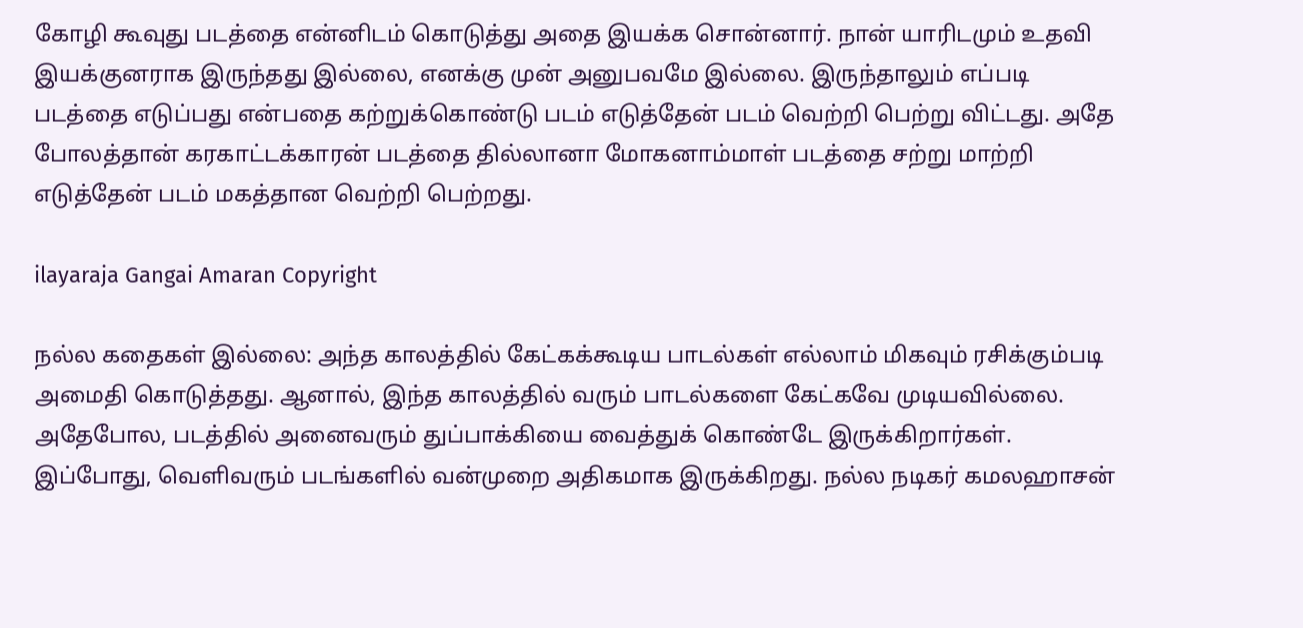கோழி கூவுது படத்தை என்னிடம் கொடுத்து அதை இயக்க சொன்னார். நான் யாரிடமும் உதவி இயக்குனராக இருந்தது இல்லை, எனக்கு முன் அனுபவமே இல்லை. இருந்தாலும் எப்படி படத்தை எடுப்பது என்பதை கற்றுக்கொண்டு படம் எடுத்தேன் படம் வெற்றி பெற்று விட்டது. அதே போலத்தான் கரகாட்டக்காரன் படத்தை தில்லானா மோகனாம்மாள் படத்தை சற்று மாற்றி எடுத்தேன் படம் மகத்தான வெற்றி பெற்றது.

ilayaraja Gangai Amaran Copyright

நல்ல கதைகள் இல்லை: அந்த காலத்தில் கேட்கக்கூடிய பாடல்கள் எல்லாம் மிகவும் ரசிக்கும்படி அமைதி கொடுத்தது. ஆனால், இந்த காலத்தில் வரும் பாடல்களை கேட்கவே முடியவில்லை. அதேபோல, படத்தில் அனைவரும் துப்பாக்கியை வைத்துக் கொண்டே இருக்கிறார்கள். இப்போது, வெளிவரும் படங்களில் வன்முறை அதிகமாக இருக்கிறது. நல்ல நடிகர் கமலஹாசன்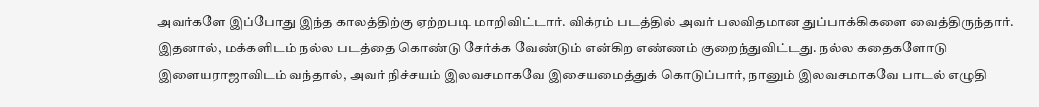அவர்களே இப்போது இந்த காலத்திற்கு ஏற்றபடி மாறிவிட்டார். விக்ரம் படத்தில் அவர் பலவிதமான துப்பாக்கிகளை வைத்திருந்தார். இதனால், மக்களிடம் நல்ல படத்தை கொண்டு சேர்க்க வேண்டும் என்கிற எண்ணம் குறைந்துவிட்டது. நல்ல கதைகளோடு இளையராஜாவிடம் வந்தால், அவர் நிச்சயம் இலவசமாகவே இசையமைத்துக் கொடுப்பார், நானும் இலவசமாகவே பாடல் எழுதி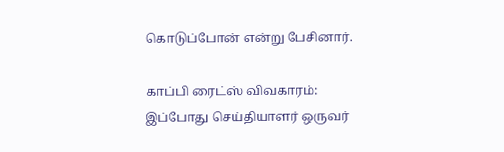கொடுப்போன் என்று பேசினார்.

காப்பி ரைட்ஸ் விவகாரம்: இப்போது செய்தியாளர் ஒருவர்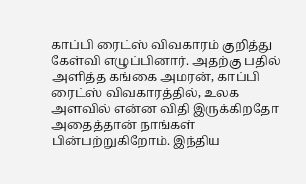காப்பி ரைட்ஸ் விவகாரம் குறித்து கேள்வி எழுப்பினார். அதற்கு பதில் அளித்த கங்கை அமரன், காப்பி ரைட்ஸ் விவகாரத்தில், உலக அளவில் என்ன விதி இருக்கிறதோ அதைத்தான் நாங்கள் பின்பற்றுகிறோம். இந்திய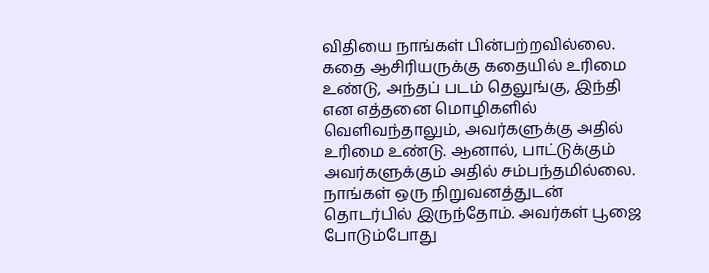விதியை நாங்கள் பின்பற்றவில்லை. கதை ஆசிரியருக்கு கதையில் உரிமை உண்டு, அந்தப் படம் தெலுங்கு, இந்தி என எத்தனை மொழிகளில் வெளிவந்தாலும், அவர்களுக்கு அதில் உரிமை உண்டு. ஆனால், பாட்டுக்கும் அவர்களுக்கும் அதில் சம்பந்தமில்லை. நாங்கள் ஒரு நிறுவனத்துடன் தொடர்பில் இருந்தோம். அவர்கள் பூஜை போடும்போது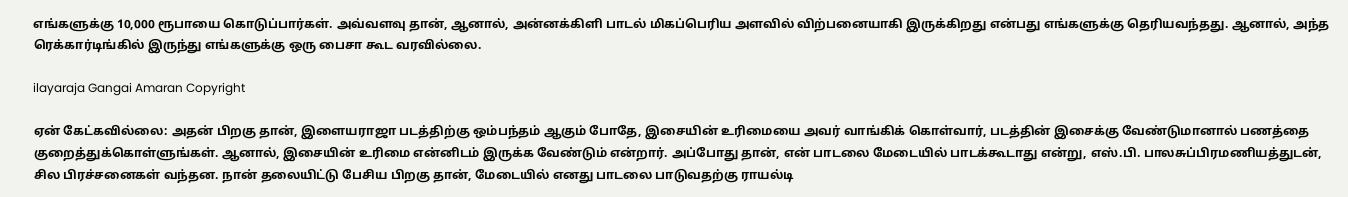எங்களுக்கு 10,000 ரூபாயை கொடுப்பார்கள். அவ்வளவு தான், ஆனால், அன்னக்கிளி பாடல் மிகப்பெரிய அளவில் விற்பனையாகி இருக்கிறது என்பது எங்களுக்கு தெரியவந்தது. ஆனால், அந்த ரெக்கார்டிங்கில் இருந்து எங்களுக்கு ஒரு பைசா கூட வரவில்லை.

ilayaraja Gangai Amaran Copyright

ஏன் கேட்கவில்லை: அதன் பிறகு தான், இளையராஜா படத்திற்கு ஒம்பந்தம் ஆகும் போதே, இசையின் உரிமையை அவர் வாங்கிக் கொள்வார், படத்தின் இசைக்கு வேண்டுமானால் பணத்தை குறைத்துக்கொள்ளுங்கள். ஆனால், இசையின் உரிமை என்னிடம் இருக்க வேண்டும் என்றார். அப்போது தான், என் பாடலை மேடையில் பாடக்கூடாது என்று, எஸ்.பி. பாலசுப்பிரமணியத்துடன், சில பிரச்சனைகள் வந்தன. நான் தலையிட்டு பேசிய பிறகு தான், மேடையில் எனது பாடலை பாடுவதற்கு ராயல்டி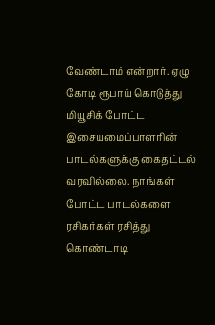வேண்டாம் என்றார். ஏழு கோடி ரூபாய் கொடுத்து மியூசிக் போட்ட இசையமைப்பாளரின் பாடல்களுக்கு கைதட்டல் வரவில்லை. நாங்கள் போட்ட பாடல்களை ரசிகர்கள் ரசித்து கொண்டாடி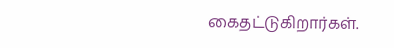கைதட்டுகிறார்கள்.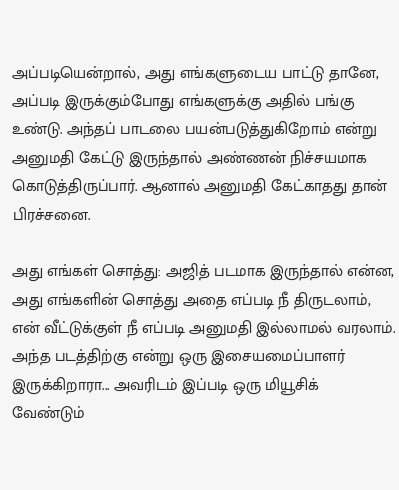அப்படியென்றால், அது எங்களுடைய பாட்டு தானே, அப்படி இருக்கும்போது எங்களுக்கு அதில் பங்கு உண்டு. அந்தப் பாடலை பயன்படுத்துகிறோம் என்று அனுமதி கேட்டு இருந்தால் அண்ணன் நிச்சயமாக கொடுத்திருப்பார். ஆனால் அனுமதி கேட்காதது தான் பிரச்சனை.

அது எங்கள் சொத்து: அஜித் படமாக இருந்தால் என்ன, அது எங்களின் சொத்து அதை எப்படி நீ திருடலாம், என் வீட்டுக்குள் நீ எப்படி அனுமதி இல்லாமல் வரலாம். அந்த படத்திற்கு என்று ஒரு இசையமைப்பாளர் இருக்கிறாரா... அவரிடம் இப்படி ஒரு மியூசிக் வேண்டும்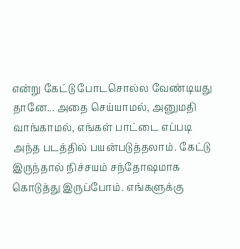என்று கேட்டு போடசொல்ல வேண்டியது தானே... அதை செய்யாமல், அனுமதி வாங்காமல், எங்கள் பாட்டை எப்படி அந்த படத்தில் பயன்படுத்தலாம். கேட்டு இருந்தால் நிச்சயம் சந்தோஷமாக கொடுத்து இருப்போம். எங்களுக்கு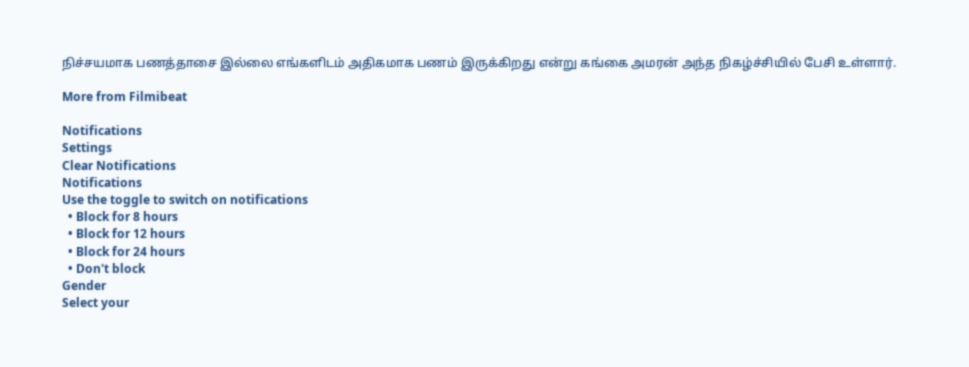நிச்சயமாக பணத்தாசை இல்லை எங்களிடம் அதிகமாக பணம் இருக்கிறது என்று கங்கை அமரன் அந்த நிகழ்ச்சியில் பேசி உள்ளார்.

More from Filmibeat

Notifications
Settings
Clear Notifications
Notifications
Use the toggle to switch on notifications
  • Block for 8 hours
  • Block for 12 hours
  • Block for 24 hours
  • Don't block
Gender
Select your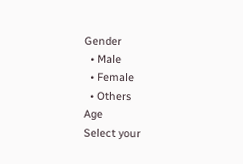Gender
  • Male
  • Female
  • Others
Age
Select your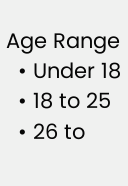Age Range
  • Under 18
  • 18 to 25
  • 26 to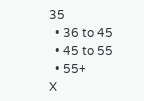35
  • 36 to 45
  • 45 to 55
  • 55+
X